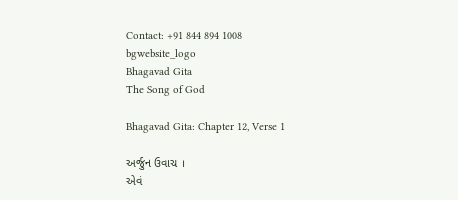Contact: +91 844 894 1008
bgwebsite_logo
Bhagavad Gita
The Song of God

Bhagavad Gita: Chapter 12, Verse 1

અર્જુન ઉવાચ ।
એવં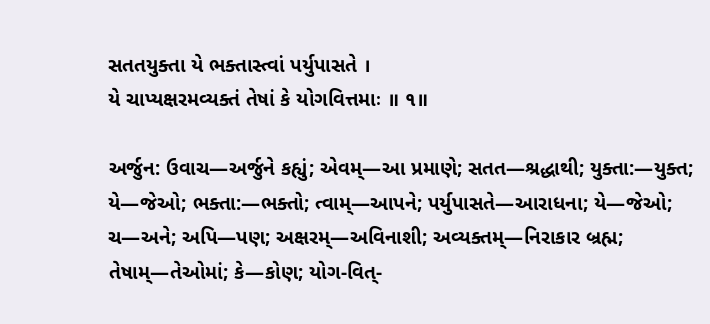સતતયુક્તા યે ભક્તાસ્ત્વાં પર્યુપાસતે ।
યે ચાપ્યક્ષરમવ્યક્તં તેષાં કે યોગવિત્તમાઃ ॥ ૧॥

અર્જુન: ઉવાચ—અર્જુને કહ્યું; એવમ્—આ પ્રમાણે; સતત—શ્રદ્ધાથી; યુક્તા:—યુક્ત; યે—જેઓ; ભક્તા:—ભક્તો; ત્વામ્—આપને; પર્યુપાસતે—આરાધના; યે—જેઓ; ચ—અને; અપિ—પણ; અક્ષરમ્—અવિનાશી; અવ્યક્તમ્—નિરાકાર બ્રહ્મ; તેષામ્—તેઓમાં; કે—કોણ; યોગ-વિત્-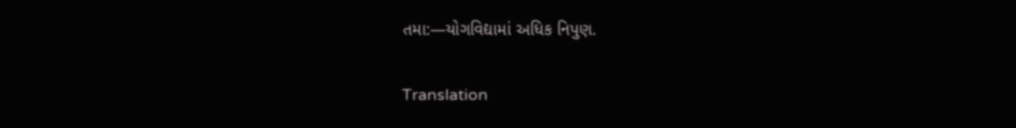તમા:—યોગવિદ્યામાં અધિક નિપુણ.

Translation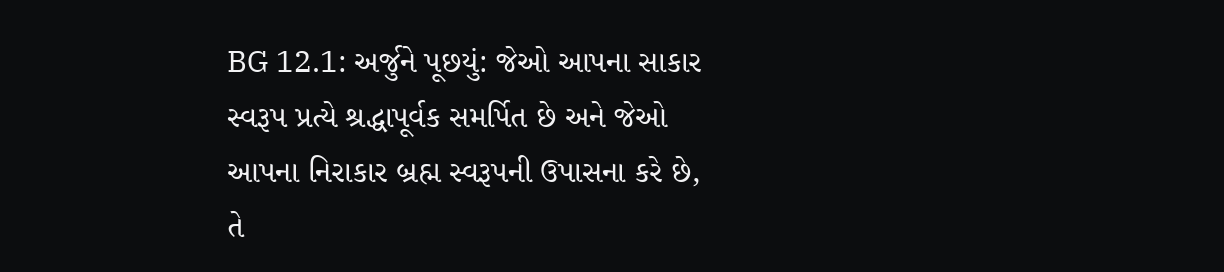BG 12.1: અર્જુને પૂછયું: જેઓ આપના સાકાર સ્વરૂપ પ્રત્યે શ્રદ્ધાપૂર્વક સમર્પિત છે અને જેઓ આપના નિરાકાર બ્રહ્મ સ્વરૂપની ઉપાસના કરે છે, તે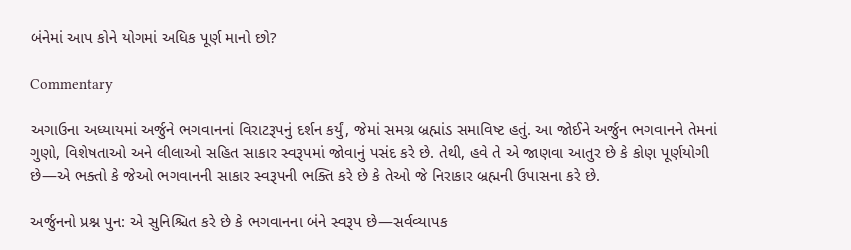બંનેમાં આપ કોને યોગમાં અધિક પૂર્ણ માનો છો?

Commentary

અગાઉના અધ્યાયમાં અર્જુને ભગવાનનાં વિરાટરૂપનું દર્શન કર્યું, જેમાં સમગ્ર બ્રહ્માંડ સમાવિષ્ટ હતું. આ જોઈને અર્જુન ભગવાનને તેમનાં ગુણો, વિશેષતાઓ અને લીલાઓ સહિત સાકાર સ્વરૂપમાં જોવાનું પસંદ કરે છે. તેથી, હવે તે એ જાણવા આતુર છે કે કોણ પૂર્ણયોગી છે—એ ભક્તો કે જેઓ ભગવાનની સાકાર સ્વરૂપની ભક્તિ કરે છે કે તેઓ જે નિરાકાર બ્રહ્મની ઉપાસના કરે છે.

અર્જુનનો પ્રશ્ન પુન: એ સુનિશ્ચિત કરે છે કે ભગવાનના બંને સ્વરૂપ છે—સર્વવ્યાપક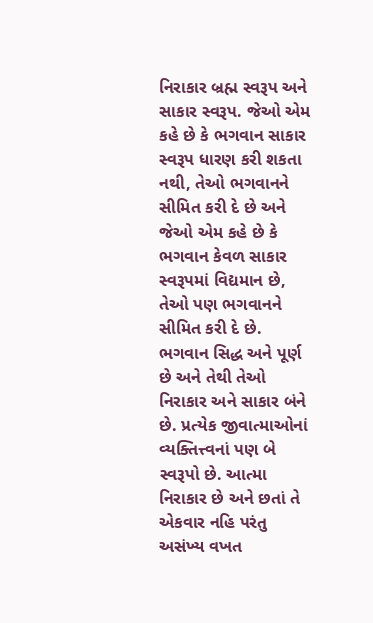નિરાકાર બ્રહ્મ સ્વરૂપ અને સાકાર સ્વરૂપ. જેઓ એમ કહે છે કે ભગવાન સાકાર સ્વરૂપ ધારણ કરી શકતા નથી, તેઓ ભગવાનને સીમિત કરી દે છે અને જેઓ એમ કહે છે કે ભગવાન કેવળ સાકાર સ્વરૂપમાં વિદ્યમાન છે, તેઓ પણ ભગવાનને સીમિત કરી દે છે. ભગવાન સિદ્ધ અને પૂર્ણ છે અને તેથી તેઓ નિરાકાર અને સાકાર બંને છે. પ્રત્યેક જીવાત્માઓનાં વ્યક્તિત્ત્વનાં પણ બે સ્વરૂપો છે. આત્મા નિરાકાર છે અને છતાં તે એકવાર નહિ પરંતુ અસંખ્ય વખત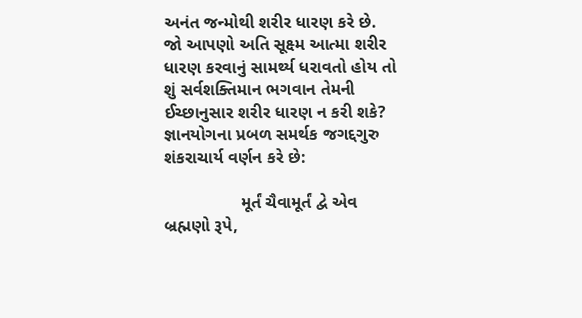અનંત જન્મોથી શરીર ધારણ કરે છે. જો આપણો અતિ સૂક્ષ્મ આત્મા શરીર ધારણ કરવાનું સામર્થ્ય ધરાવતો હોય તો શું સર્વશક્તિમાન ભગવાન તેમની ઈચ્છાનુસાર શરીર ધારણ ન કરી શકે? જ્ઞાનયોગના પ્રબળ સમર્થક જગદ્દગુરુ શંકરાચાર્ય વર્ણન કરે છે:

                મૂર્તં ચૈવામૂર્તં દ્વે એવ બ્રહ્મણો રૂપે,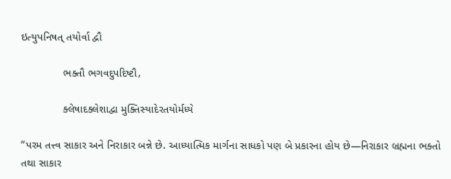ઇત્યુપનિષત્ તયોર્વા દ્વૌ

              ભક્તૌ ભગવદુપદિષ્ટૌ,

              ક્લેષાદક્લેશાદ્વા મુક્તિસ્યાદેરતયોર્મધ્યે

“પરમ તત્ત્વ સાકાર અને નિરાકાર બન્ને છે. આધ્યાત્મિક માર્ગના સાધકો પણ બે પ્રકારના હોય છે—નિરાકાર બ્રહ્મના ભક્તો તથા સાકાર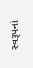સ્વરૂપનાં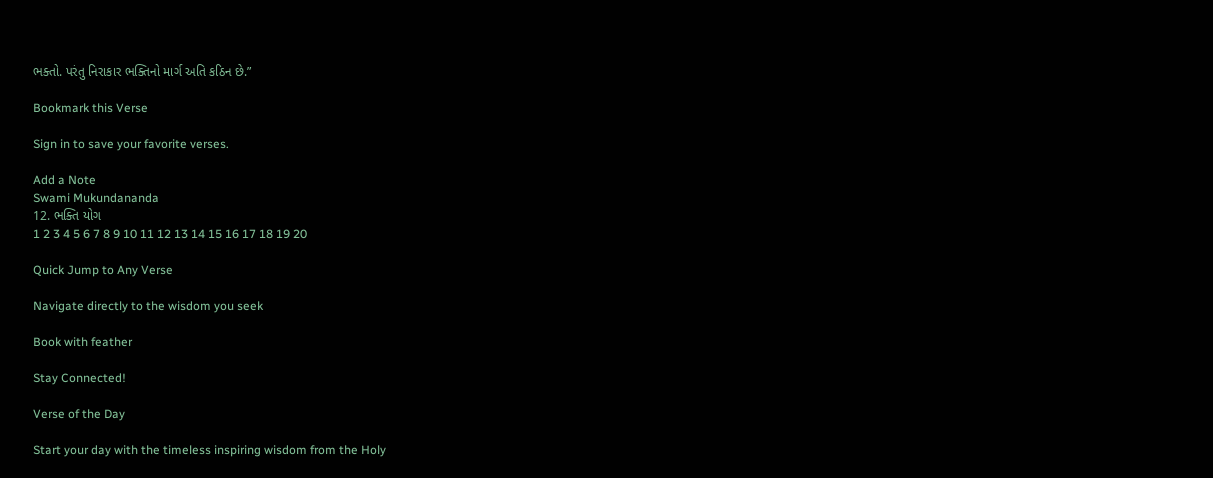ભક્તો. પરંતુ નિરાકાર ભક્તિનો માર્ગ અતિ કઠિન છે.”

Bookmark this Verse

Sign in to save your favorite verses.

Add a Note
Swami Mukundananda
12. ભક્તિ યોગ
1 2 3 4 5 6 7 8 9 10 11 12 13 14 15 16 17 18 19 20

Quick Jump to Any Verse

Navigate directly to the wisdom you seek

Book with feather

Stay Connected!

Verse of the Day

Start your day with the timeless inspiring wisdom from the Holy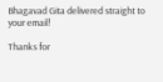Bhagavad Gita delivered straight to your email!

Thanks for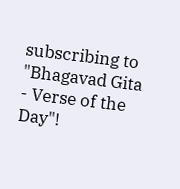subscribing to "Bhagavad Gita - Verse of the Day"!